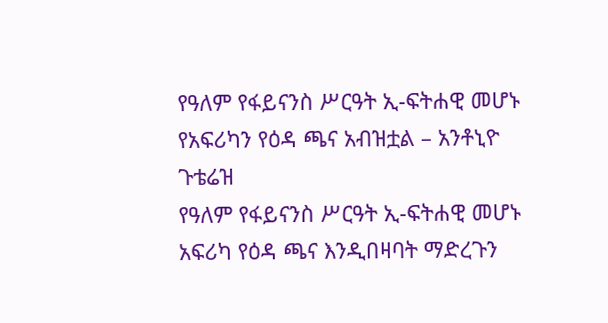የዓለም የፋይናንስ ሥርዓት ኢ-ፍትሐዊ መሆኑ የአፍሪካን የዕዳ ጫና አብዝቷል – አንቶኒዮ ጉቴሬዝ
የዓለም የፋይናንስ ሥርዓት ኢ-ፍትሐዊ መሆኑ አፍሪካ የዕዳ ጫና እንዲበዛባት ማድረጉን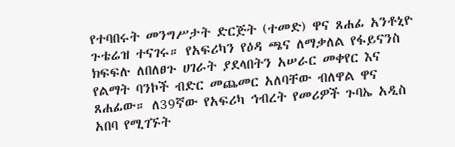የተባበሩት መንግሥታት ድርጅት (ተመድ) ዋና ጸሐፊ አንቶኒዮ ጉቴሬዝ ተናገሩ። የአፍሪካን የዕዳ ጫና ለማቃለል የፋይናንስ ክፍፍሉ ለበለፀጉ ሀገራት ያደላበትን አሠራር መቀየር እና የልማት ባንኮች ብድር መጨመር አለባቸው ብለዋል ዋና ጸሐፊው። ለ39ኛው የአፍሪካ ኅብረት የመሪዎች ጉባኤ አዲስ አበባ የሚገኙት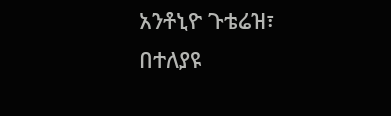አንቶኒዮ ጉቴሬዝ፣ በተለያዩ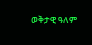ወቅታዊ ዓለም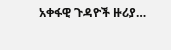አቀፋዊ ጉዳዮች ዙሪያ…